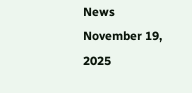News November 19, 2025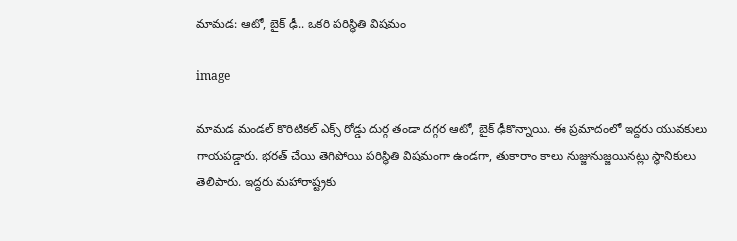మామడ: ఆటో, బైక్ ఢీ.. ఒకరి పరిస్థితి విషమం

image

మామడ మండల్ కొరిటికల్ ఎక్స్ రోడ్డు దుర్గ తండా దగ్గర ఆటో, బైక్ ఢీకొన్నాయి. ఈ ప్రమాదంలో ఇద్దరు యువకులు గాయపడ్డారు. భరత్ చేయి తెగిపోయి పరిస్థితి విషమంగా ఉండగా, తుకారాం కాలు నుజ్జునుజ్జయినట్లు స్థానికులు తెలిపారు. ఇద్దరు మహారాష్ట్రకు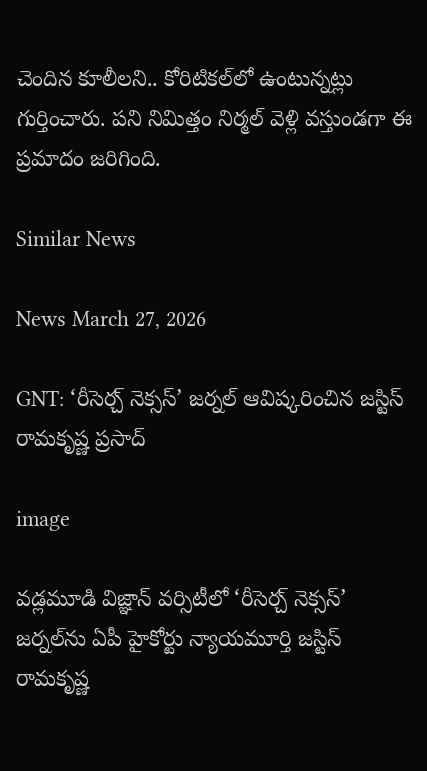చెందిన కూలీలని.. కోరిటికల్‌లో ఉంటున్నట్లు గుర్తించారు. పని నిమిత్తం నిర్మల్ వెళ్లి వస్తుండగా ఈ ప్రమాదం జరిగింది.

Similar News

News March 27, 2026

GNT: ‘రీసెర్చ్ నెక్సస్’ జర్నల్ ఆవిష్కరించిన జస్టిస్ రామకృష్ణ ప్రసాద్

image

వడ్లమూడి విజ్ఞాన్ వర్సిటీలో ‘రీసెర్చ్ నెక్సస్’ జర్నల్‌ను ఏపీ హైకోర్టు న్యాయమూర్తి జస్టిస్ రామకృష్ణ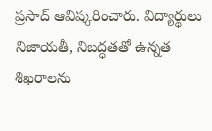ప్రసాద్ ఆవిష్కరించారు. విద్యార్థులు నిజాయతీ, నిబద్ధతతో ఉన్నత శిఖరాలను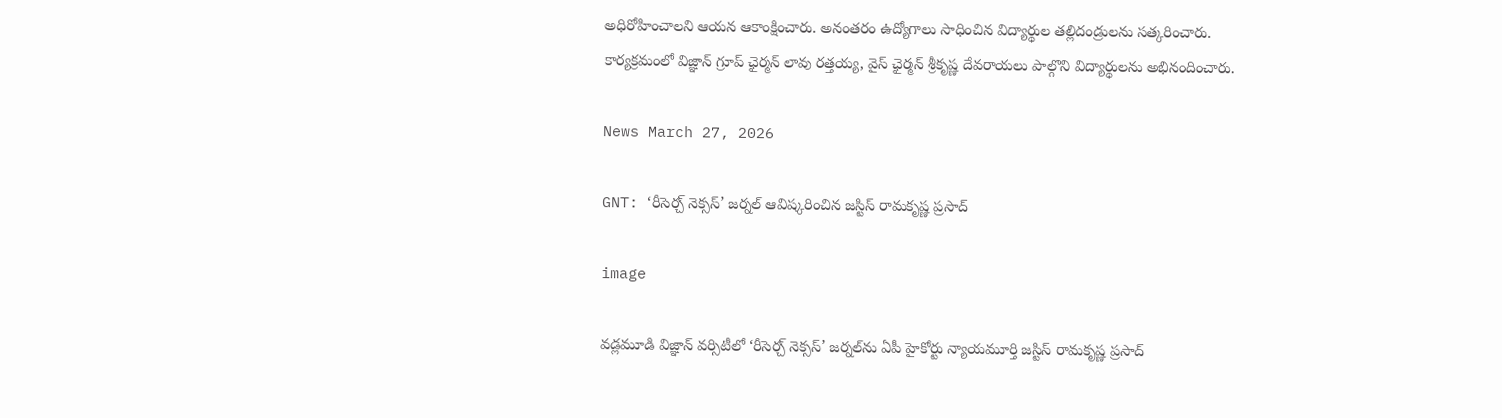అధిరోహించాలని ఆయన ఆకాంక్షించారు. అనంతరం ఉద్యోగాలు సాధించిన విద్యార్థుల తల్లిదండ్రులను సత్కరించారు. కార్యక్రమంలో విజ్ఞాన్ గ్రూప్ ఛైర్మన్ లావు రత్తయ్య, వైస్ ఛైర్మన్ శ్రీకృష్ణ దేవరాయలు పాల్గొని విద్యార్థులను అభినందించారు.

News March 27, 2026

GNT: ‘రీసెర్చ్ నెక్సస్’ జర్నల్ ఆవిష్కరించిన జస్టిస్ రామకృష్ణ ప్రసాద్

image

వడ్లమూడి విజ్ఞాన్ వర్సిటీలో ‘రీసెర్చ్ నెక్సస్’ జర్నల్‌ను ఏపీ హైకోర్టు న్యాయమూర్తి జస్టిస్ రామకృష్ణ ప్రసాద్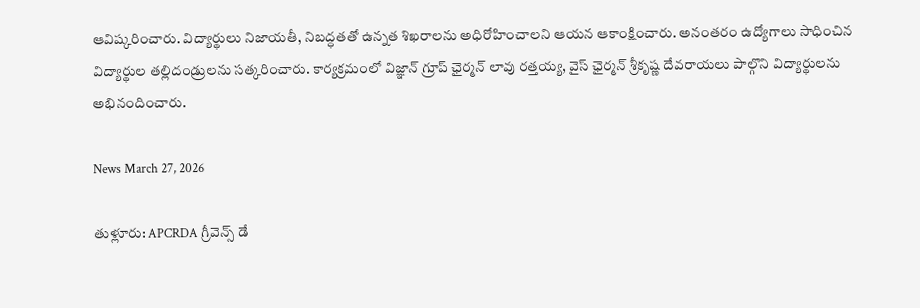ఆవిష్కరించారు. విద్యార్థులు నిజాయతీ, నిబద్ధతతో ఉన్నత శిఖరాలను అధిరోహించాలని ఆయన ఆకాంక్షించారు. అనంతరం ఉద్యోగాలు సాధించిన విద్యార్థుల తల్లిదండ్రులను సత్కరించారు. కార్యక్రమంలో విజ్ఞాన్ గ్రూప్ ఛైర్మన్ లావు రత్తయ్య, వైస్ ఛైర్మన్ శ్రీకృష్ణ దేవరాయలు పాల్గొని విద్యార్థులను అభినందించారు.

News March 27, 2026

తుళ్లూరు: APCRDA గ్రీవెన్స్‌ డే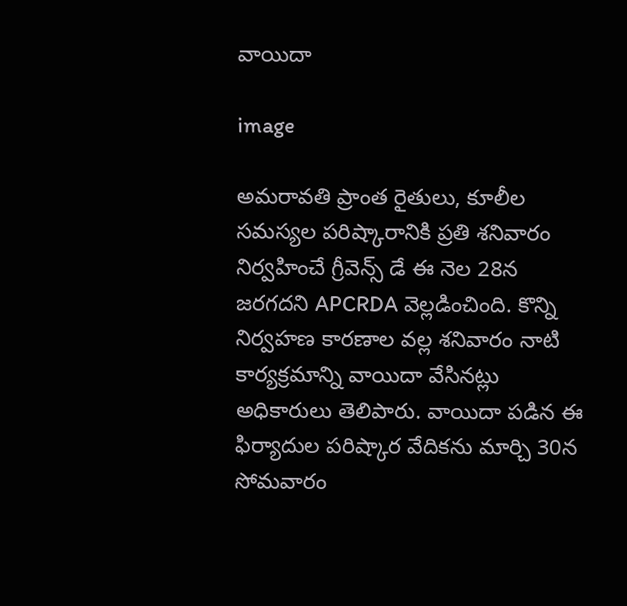వాయిదా

image

అమరావతి ప్రాంత రైతులు, కూలీల సమస్యల పరిష్కారానికి ప్రతి శనివారం నిర్వహించే గ్రీవెన్స్‌ డే ఈ నెల 28న జరగదని APCRDA వెల్లడించింది. కొన్ని నిర్వహణ కారణాల వల్ల శనివారం నాటి కార్యక్రమాన్ని వాయిదా వేసినట్లు అధికారులు తెలిపారు. వాయిదా పడిన ఈ ఫిర్యాదుల పరిష్కార వేదికను మార్చి 30న సోమవారం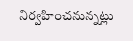నిర్వహించనున్నట్లు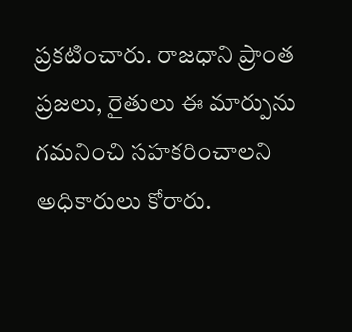ప్రకటించారు. రాజధాని ప్రాంత ప్రజలు, రైతులు ఈ మార్పును గమనించి సహకరించాలని అధికారులు కోరారు.